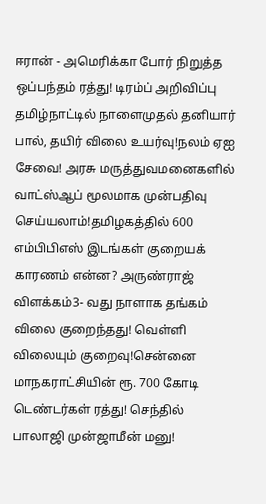ஈரான் - அமெரிக்கா போர் நிறுத்த ஒப்பந்தம் ரத்து! டிரம்ப் அறிவிப்பு தமிழ்நாட்டில் நாளைமுதல் தனியார் பால், தயிர் விலை உயர்வு!நலம் ஏஐ சேவை! அரசு மருத்துவமனைகளில் வாட்ஸ்ஆப் மூலமாக முன்பதிவு செய்யலாம்!தமிழகத்தில் 600 எம்பிபிஎஸ் இடங்கள் குறையக் காரணம் என்ன? அருண்ராஜ் விளக்கம்3- வது நாளாக தங்கம் விலை குறைந்தது! வெள்ளி விலையும் குறைவு!சென்னை மாநகராட்சியின் ரூ. 700 கோடி டெண்டர்கள் ரத்து! செந்தில் பாலாஜி முன்ஜாமீன் மனு!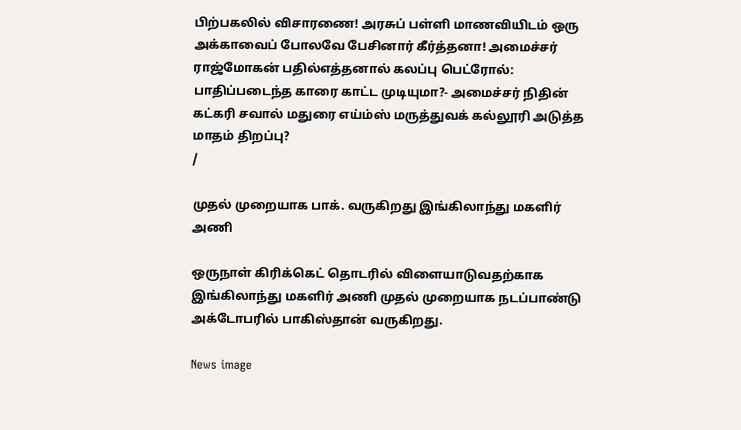பிற்பகலில் விசாரணை! அரசுப் பள்ளி மாணவியிடம் ஒரு அக்காவைப் போலவே பேசினார் கீர்த்தனா! அமைச்சர் ராஜ்மோகன் பதில்எத்தனால் கலப்பு பெட்ரோல்: பாதிப்படைந்த காரை காட்ட முடியுமா?- அமைச்சர் நிதின் கட்கரி சவால் மதுரை எய்ம்ஸ் மருத்துவக் கல்லூரி அடுத்த மாதம் திறப்பு?
/

முதல் முறையாக பாக். வருகிறது இங்கிலாந்து மகளிர் அணி

ஒருநாள் கிரிக்கெட் தொடரில் விளையாடுவதற்காக இங்கிலாந்து மகளிர் அணி முதல் முறையாக நடப்பாண்டு அக்டோபரில் பாகிஸ்தான் வருகிறது.

News image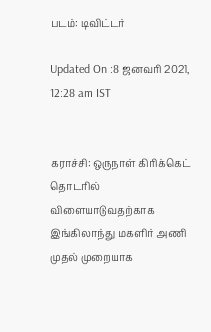படம்: டிவிட்டர்

Updated On :8 ஜனவரி 2021, 12:28 am IST


கராச்சி: ஒருநாள் கிரிக்கெட் தொடரில் விளையாடுவதற்காக இங்கிலாந்து மகளிர் அணி முதல் முறையாக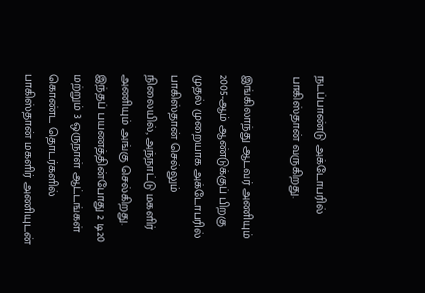நடப்பாண்டு அக்டோபரில் பாகிஸ்தான் வருகிறது.

இங்கிலாந்து ஆடவர் அணியும் 2005-ஆம் ஆண்டுக்குப் பிறகு முதல் முறையாக அக்டோபரில் பாகிஸ்தான் செல்லும் நிலையில், அந்நாட்டு மகளிர் அணியும் அங்கு செல்கிறது. இந்தப் பயணத்தின்போது 2 டி20 மற்றும் 3 ஒருநாள் ஆட்டங்கள் கொண்ட தொடர்களில் பாகிஸ்தான் மகளிர் அணியுடன்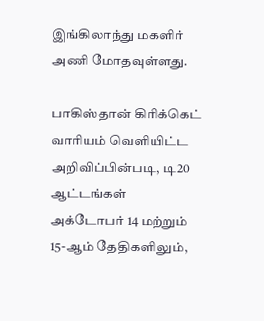இங்கிலாந்து மகளிர் அணி மோதவுள்ளது.

பாகிஸ்தான் கிரிக்கெட் வாரியம் வெளியிட்ட அறிவிப்பின்படி, டி20 ஆட்டங்கள் அக்டோபர் 14 மற்றும் 15-ஆம் தேதிகளிலும்,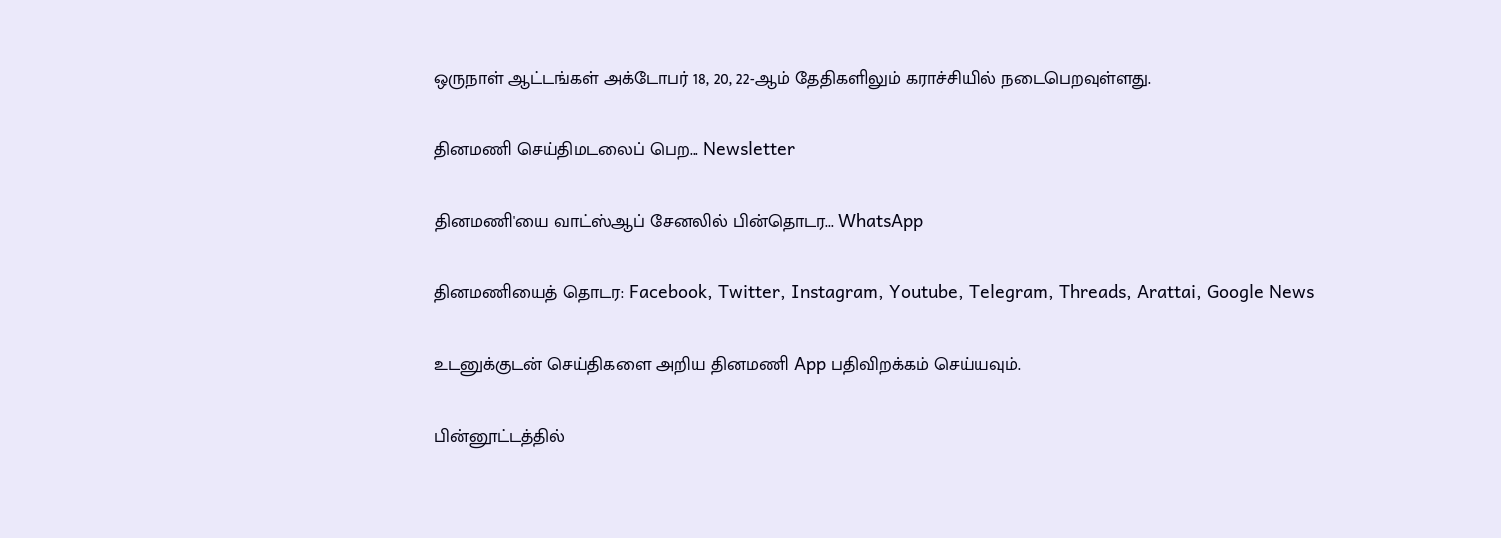ஒருநாள் ஆட்டங்கள் அக்டோபர் 18, 20, 22-ஆம் தேதிகளிலும் கராச்சியில் நடைபெறவுள்ளது.

தினமணி செய்திமடலைப் பெற... Newsletter

தினமணி'யை வாட்ஸ்ஆப் சேனலில் பின்தொடர... WhatsApp

தினமணியைத் தொடர: Facebook, Twitter, Instagram, Youtube, Telegram, Threads, Arattai, Google News

உடனுக்குடன் செய்திகளை அறிய தினமணி App பதிவிறக்கம் செய்யவும்.

பின்னூட்டத்தில்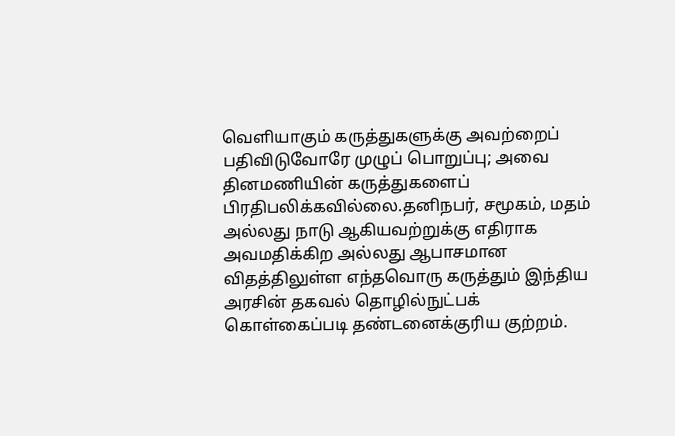வெளியாகும் கருத்துகளுக்கு அவற்றைப் பதிவிடுவோரே முழுப் பொறுப்பு; அவை தினமணியின் கருத்துகளைப் பிரதிபலிக்கவில்லை.தனிநபர், சமூகம், மதம் அல்லது நாடு ஆகியவற்றுக்கு எதிராக அவமதிக்கிற அல்லது ஆபாசமான விதத்திலுள்ள எந்தவொரு கருத்தும் இந்திய அரசின் தகவல் தொழில்நுட்பக் கொள்கைப்படி தண்டனைக்குரிய குற்றம்.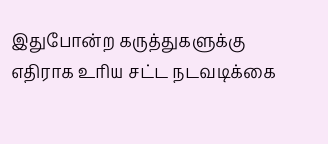இதுபோன்ற கருத்துகளுக்கு எதிராக உரிய சட்ட நடவடிக்கை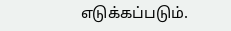எடுக்கப்படும்.